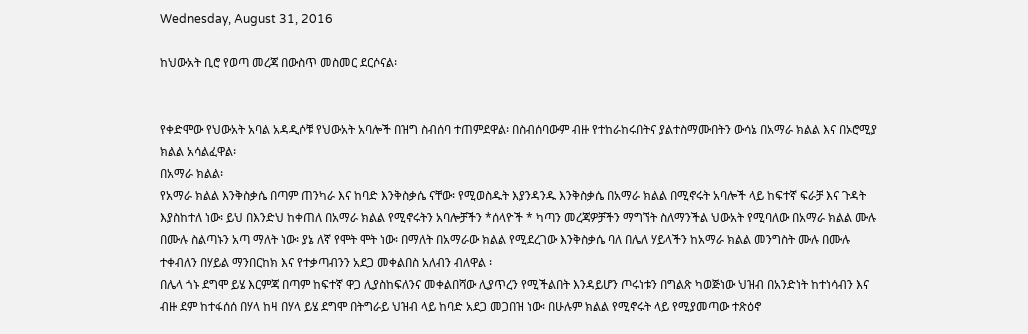Wednesday, August 31, 2016

ከህውአት ቢሮ የወጣ መረጃ በውስጥ መስመር ደርሶናል፡


የቀድሞው የህውአት አባል አዳዲሶቹ የህውአት አባሎች በዝግ ስብሰባ ተጠምደዋል፡ በስብሰባውም ብዙ የተከራከሩበትና ያልተስማሙበትን ውሳኔ በአማራ ክልል እና በኦሮሚያ ክልል አሳልፈዋል፡
በአማራ ክልል፡
የአማራ ክልል እንቅስቃሴ በጣም ጠንካራ እና ከባድ እንቅስቃሴ ናቸው፡ የሚወስዱት እያንዳንዱ እንቅስቃሴ በአማራ ክልል በሚኖሩት አባሎች ላይ ከፍተኛ ፍራቻ እና ጉዳት እያስከተለ ነው፡ ይህ በእንድህ ከቀጠለ በአማራ ክልል የሚኖሩትን አባሎቻችን *ሰላዮች * ካጣን መረጃዎቻችን ማግኘት ስለማንችል ህውአት የሚባለው በአማራ ክልል ሙሉ በሙሉ ስልጣኑን አጣ ማለት ነው፡ ያኔ ለኛ የሞት ሞት ነው፡ በማለት በአማራው ክልል የሚደረገው እንቅስቃሴ ባለ በሌለ ሃይላችን ከአማራ ክልል መንግስት ሙሉ በሙሉ ተቀብለን በሃይል ማንበርከክ እና የተቃጣብንን አደጋ መቀልበስ አለብን ብለዋል ፡
በሌላ ጎኑ ደግሞ ይሄ እርምጃ በጣም ከፍተኛ ዋጋ ሊያስከፍለንና መቀልበሻው ሊያጥረን የሚችልበት እንዳይሆን ጦሩነቱን በግልጽ ካወጅነው ህዝብ በአንድነት ከተነሳብን እና ብዙ ደም ከተፋሰሰ በሃላ ከዛ በሃላ ይሄ ደግሞ በትግራይ ህዝብ ላይ ከባድ አደጋ መጋበዝ ነው፡ በሁሉም ክልል የሚኖሩት ላይ የሚያመጣው ተጽዕኖ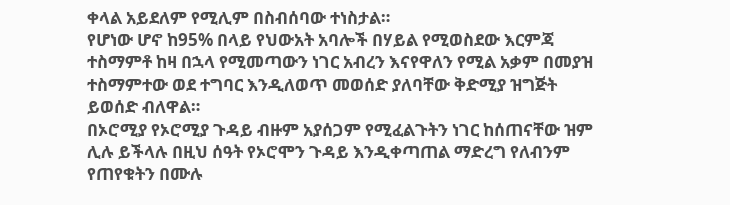ቀላል አይደለም የሚሊም በስብሰባው ተነስታል።
የሆነው ሆኖ ከ95% በላይ የህውአት አባሎች በሃይል የሚወስደው እርምጃ ተስማምቶ ከዛ በኋላ የሚመጣውን ነገር አብረን እናየዋለን የሚል አቃም በመያዝ ተስማምተው ወደ ተግባር እንዲለወጥ መወሰድ ያለባቸው ቅድሚያ ዝግጅት ይወሰድ ብለዋል።
በኦሮሚያ የኦሮሚያ ጉዳይ ብዙም አያሰጋም የሚፈልጉትን ነገር ከሰጠናቸው ዝም ሊሉ ይችላሉ በዚህ ሰዓት የኦሮሞን ጉዳይ እንዲቀጣጠል ማድረግ የለብንም የጠየቁትን በሙሉ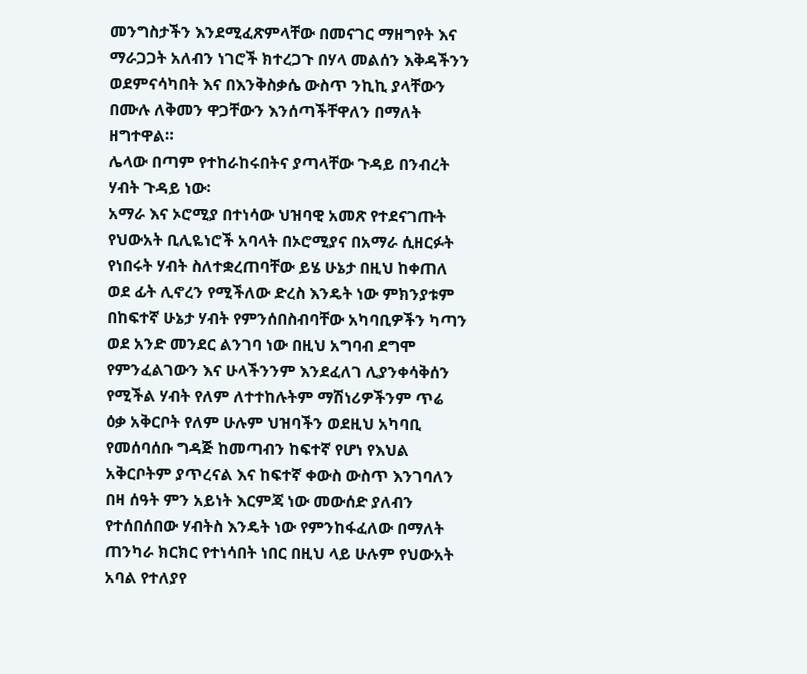መንግስታችን እንደሚፈጽምላቸው በመናገር ማዘግየት እና ማራጋጋት አለብን ነገሮች ክተረጋጉ በሃላ መልሰን እቅዳችንን ወደምናሳካበት እና በእንቅስቃሴ ውስጥ ንኪኪ ያላቸውን በሙሉ ለቅመን ዋጋቸውን እንሰጣችቸዋለን በማለት ዘግተዋል።
ሌላው በጣም የተከራከሩበትና ያጣላቸው ጉዳይ በንብረት ሃብት ጉዳይ ነው፡
አማራ እና ኦሮሚያ በተነሳው ህዝባዊ አመጽ የተደናገጡት የህውአት ቢሊዬነሮች አባላት በኦሮሚያና በአማራ ሲዘርፉት የነበሩት ሃብት ስለተቋረጠባቸው ይሄ ሁኔታ በዚህ ከቀጠለ ወደ ፊት ሊኖረን የሚችለው ድረስ እንዴት ነው ምክንያቱም በከፍተኛ ሁኔታ ሃብት የምንሰበስብባቸው አካባቢዎችን ካጣን ወደ አንድ መንደር ልንገባ ነው በዚህ አግባብ ደግሞ የምንፈልገውን እና ሁላችንንም እንደፈለገ ሊያንቀሳቅሰን የሚችል ሃብት የለም ለተተከሉትም ማሽነሪዎችንም ጥሬ ዕቃ አቅርቦት የለም ሁሉም ህዝባችን ወደዚህ አካባቢ የመሰባሰቡ ግዳጅ ከመጣብን ከፍተኛ የሆነ የእህል አቅርቦትም ያጥረናል እና ከፍተኛ ቀውስ ውስጥ እንገባለን በዛ ሰዓት ምን አይነት እርምጃ ነው መውሰድ ያለብን የተሰበሰበው ሃብትስ እንዴት ነው የምንከፋፈለው በማለት ጠንካራ ክርክር የተነሳበት ነበር በዚህ ላይ ሁሉም የህውአት አባል የተለያየ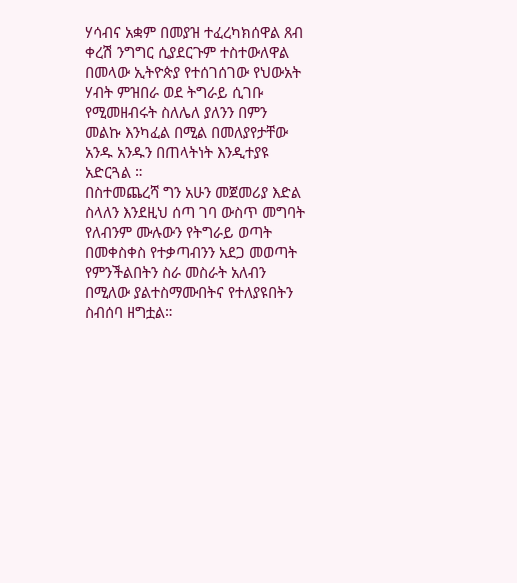ሃሳብና አቋም በመያዝ ተፈረካክሰዋል ጸብ ቀረሽ ንግግር ሲያደርጉም ተስተውለዋል በመላው ኢትዮጵያ የተሰገሰገው የህውአት ሃብት ምዝበራ ወደ ትግራይ ሲገቡ የሚመዘብሩት ስለሌለ ያለንን በምን መልኩ እንካፈል በሚል በመለያየታቸው አንዱ አንዱን በጠላትነት እንዲተያዩ አድርጓል ።
በስተመጨረሻ ግን አሁን መጀመሪያ እድል ስላለን እንደዚህ ሰጣ ገባ ውስጥ መግባት የለብንም ሙሉውን የትግራይ ወጣት በመቀስቀስ የተቃጣብንን አደጋ መወጣት የምንችልበትን ስራ መስራት አለብን በሚለው ያልተስማሙበትና የተለያዩበትን ስብሰባ ዘግቷል።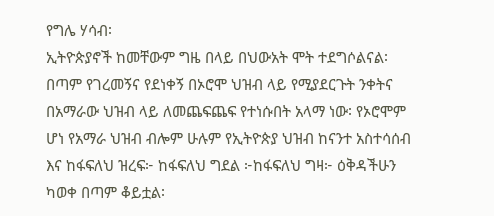የግሌ ሃሳብ፡
ኢትዮጵያኖች ከመቸውም ግዜ በላይ በህውአት ሞት ተደግሶልናል፡
በጣም የገረመኝና የደነቀኝ በኦሮሞ ህዝብ ላይ የሚያደርጉት ንቀትና በአማራው ህዝብ ላይ ለመጨፍጨፍ የተነሱበት አላማ ነው፡ የኦሮሞም ሆነ የአማራ ህዝብ ብሎም ሁሉም የኢትዮጵያ ህዝብ ከናንተ አስተሳሰብ እና ከፋፍለህ ዝረፍ፦ ከፋፍለህ ግደል ፦ከፋፍለህ ግዛ፦ ዕቅዳችሁን ካወቀ በጣም ቆይቷል፡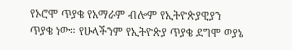የኦሮሞ ጥያቄ የአማራም ብሎም የኢትዮጵያዊያን ጥያቄ ነው። የሁላችንም የኢትዮጵያ ጥያቄ ደግሞ ወያኔ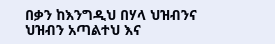በቃን ከእንግዲህ በሃላ ህዝብንና ህዝብን አጣልተህ እና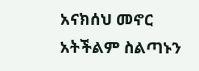አናክሰህ መኖር አትችልም ስልጣኑን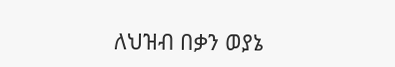ለህዝብ በቃን ወያኔ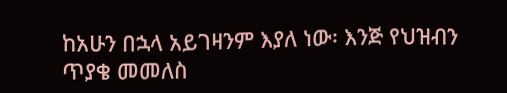ከአሁን በኋላ አይገዛንም እያለ ነው፡ እንጅ የህዝብን ጥያቄ መመለስ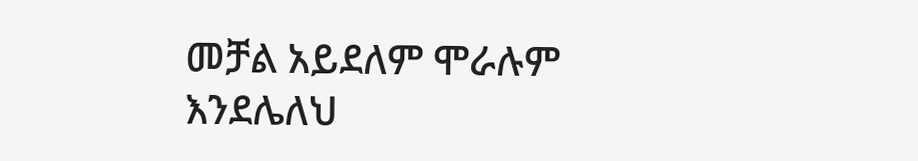መቻል አይደለም ሞራሉም እንደሌለህ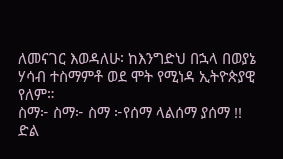ለመናገር እወዳለሁ፡ ከእንግድህ በኋላ በወያኔ ሃሳብ ተስማምቶ ወደ ሞት የሚነዳ ኢትዮጵያዊ የለም።
ስማ፦ ስማ፦ ስማ ፦የሰማ ላልሰማ ያሰማ !!
ድል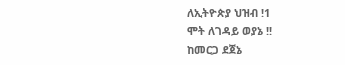ለኢትዮጵያ ህዝብ !1
ሞት ለገዳይ ወያኔ !!
ከመርጋ ደጀኔ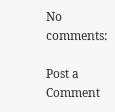No comments:

Post a Comment